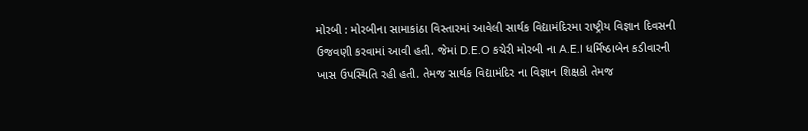મોરબી : મોરબીના સામાકાંઠા વિસ્તારમાં આવેલી સાર્થક વિદ્યામંદિરમા રાષ્ટ્રીય વિજ્ઞાન દિવસની ઉજવણી કરવામાં આવી હતી. જેમાં D.E.O કચેરી મોરબી ના A.E.I ધર્મિષ્ઠાબેન કડીવારની ખાસ ઉપસ્થિતિ રહી હતી. તેમજ સાર્થક વિદ્યામંદિર ના વિજ્ઞાન શિક્ષકો તેમજ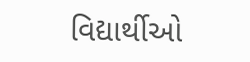વિદ્યાર્થીઓ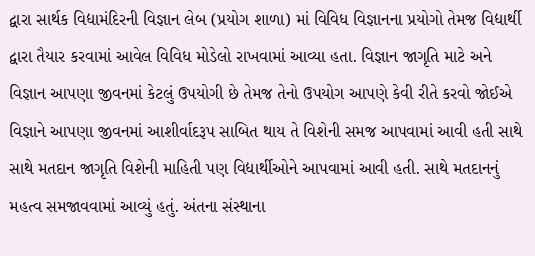દ્વારા સાર્થક વિદ્યામંદિરની વિજ્ઞાન લેબ (પ્રયોગ શાળા) માં વિવિધ વિજ્ઞાનના પ્રયોગો તેમજ વિદ્યાર્થી દ્વારા તૈયાર કરવામાં આવેલ વિવિધ મોડેલો રાખવામાં આવ્યા હતા. વિજ્ઞાન જાગૃતિ માટે અને વિજ્ઞાન આપણા જીવનમાં કેટલું ઉપયોગી છે તેમજ તેનો ઉપયોગ આપણે કેવી રીતે કરવો જોઈએ વિજ્ઞાને આપણા જીવનમાં આશીર્વાદરૂપ સાબિત થાય તે વિશેની સમજ આપવામાં આવી હતી સાથે સાથે મતદાન જાગૃતિ વિશેની માહિતી પણ વિદ્યાર્થીઓને આપવામાં આવી હતી. સાથે મતદાનનું મહત્વ સમજાવવામાં આવ્યું હતું. અંતના સંસ્થાના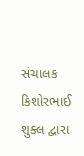સંચાલક કિશોરભાઈ શુક્લ દ્વારા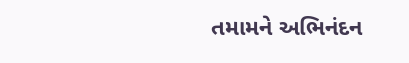તમામને અભિનંદન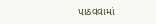પાઠવવામાં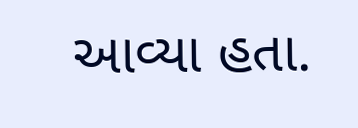આવ્યા હતા.